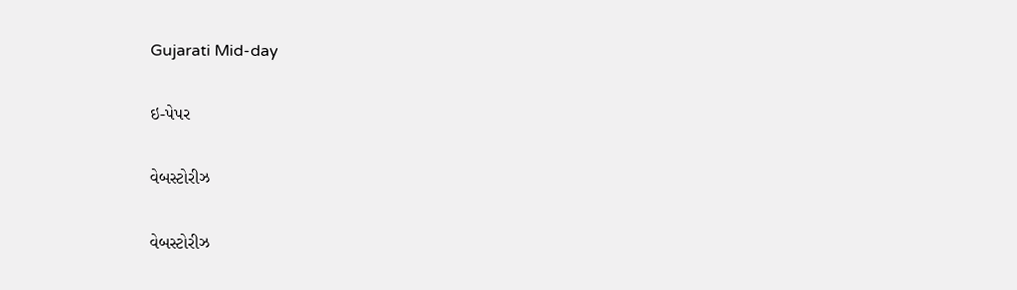Gujarati Mid-day

ઇ-પેપર

વેબસ્ટોરીઝ

વેબસ્ટોરીઝ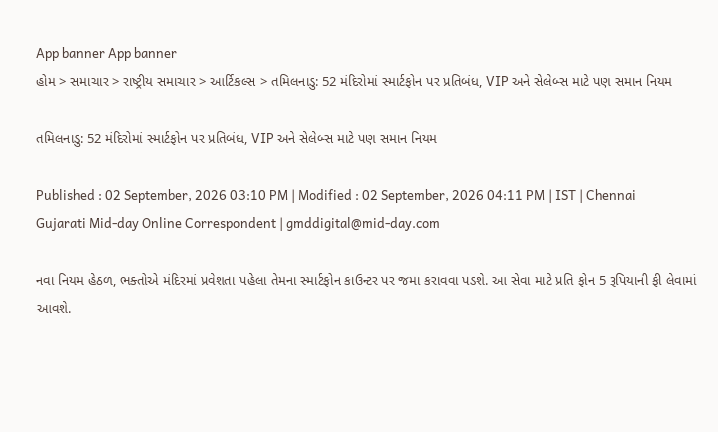App banner App banner
હોમ > સમાચાર > રાષ્ટ્રીય સમાચાર > આર્ટિકલ્સ > તમિલનાડુ: 52 મંદિરોમાં સ્માર્ટફોન પર પ્રતિબંધ, VIP અને સેલેબ્સ માટે પણ સમાન નિયમ

તમિલનાડુ: 52 મંદિરોમાં સ્માર્ટફોન પર પ્રતિબંધ, VIP અને સેલેબ્સ માટે પણ સમાન નિયમ

Published : 02 September, 2026 03:10 PM | Modified : 02 September, 2026 04:11 PM | IST | Chennai
Gujarati Mid-day Online Correspondent | gmddigital@mid-day.com

નવા નિયમ હેઠળ, ભક્તોએ મંદિરમાં પ્રવેશતા પહેલા તેમના સ્માર્ટફોન કાઉન્ટર પર જમા કરાવવા પડશે. આ સેવા માટે પ્રતિ ફોન 5 રૂપિયાની ફી લેવામાં આવશે.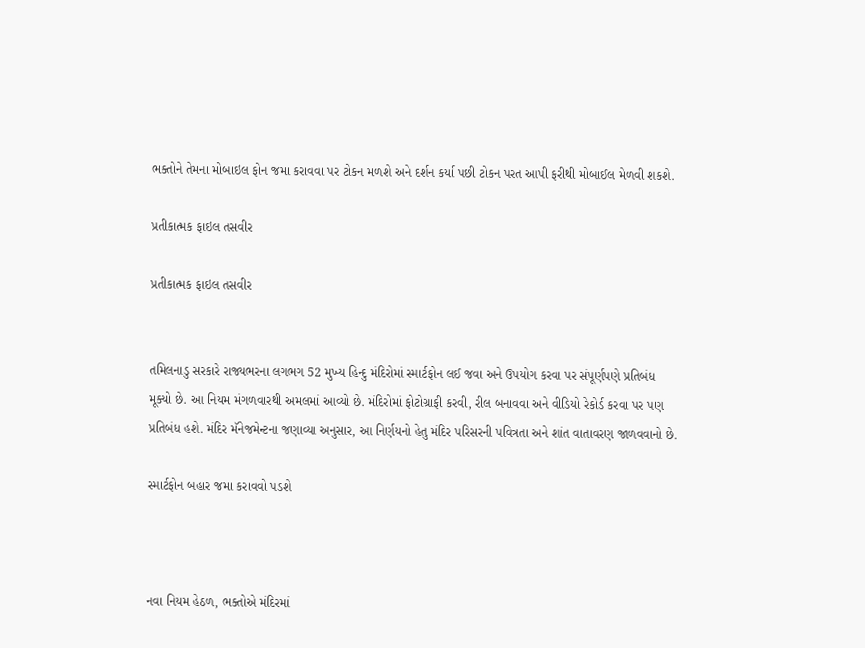ભક્તોને તેમના મોબાઇલ ફોન જમા કરાવવા પર ટોકન મળશે અને દર્શન કર્યા પછી ટોકન પરત આપી ફરીથી મોબાઈલ મેળવી શકશે.

પ્રતીકાત્મક ફાઇલ તસવીર

પ્રતીકાત્મક ફાઇલ તસવીર


તમિલનાડુ સરકારે રાજ્યભરના લગભગ 52 મુખ્ય હિન્દુ મંદિરોમાં સ્માર્ટફોન લઈ જવા અને ઉપયોગ કરવા પર સંપૂર્ણપણે પ્રતિબંધ મૂક્યો છે. આ નિયમ મંગળવારથી અમલમાં આવ્યો છે. મંદિરોમાં ફોટોગ્રાફી કરવી, રીલ બનાવવા અને વીડિયો રેકોર્ડ કરવા પર પણ પ્રતિબંધ હશે. મંદિર મૅનેજમેન્ટના જણાવ્યા અનુસાર, આ નિર્ણયનો હેતુ મંદિર પરિસરની પવિત્રતા અને શાંત વાતાવરણ જાળવવાનો છે.

સ્માર્ટફોન બહાર જમા કરાવવો પડશે



નવા નિયમ હેઠળ, ભક્તોએ મંદિરમાં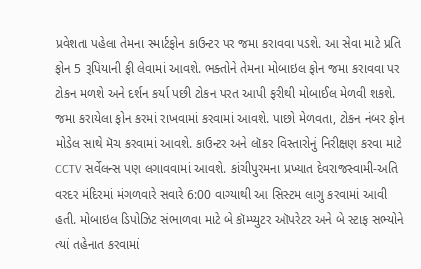પ્રવેશતા પહેલા તેમના સ્માર્ટફોન કાઉન્ટર પર જમા કરાવવા પડશે. આ સેવા માટે પ્રતિ ફોન 5 રૂપિયાની ફી લેવામાં આવશે. ભક્તોને તેમના મોબાઇલ ફોન જમા કરાવવા પર ટોકન મળશે અને દર્શન કર્યા પછી ટોકન પરત આપી ફરીથી મોબાઈલ મેળવી શકશે. જમા કરાયેલા ફોન કરમાં રાખવામાં કરવામાં આવશે. પાછો મેળવતા, ટોકન નંબર ફોન મોડેલ સાથે મૅચ કરવામાં આવશે. કાઉન્ટર અને લૉકર વિસ્તારોનું નિરીક્ષણ કરવા માટે CCTV સર્વેલન્સ પણ લગાવવામાં આવશે. કાંચીપુરમના પ્રખ્યાત દેવરાજસ્વામી-અતિ વરદર મંદિરમાં મંગળવારે સવારે 6:00 વાગ્યાથી આ સિસ્ટમ લાગુ કરવામાં આવી હતી. મોબાઇલ ડિપોઝિટ સંભાળવા માટે બે કૉમ્પ્યુટર ઑપરેટર અને બે સ્ટાફ સભ્યોને ત્યાં તહેનાત કરવામાં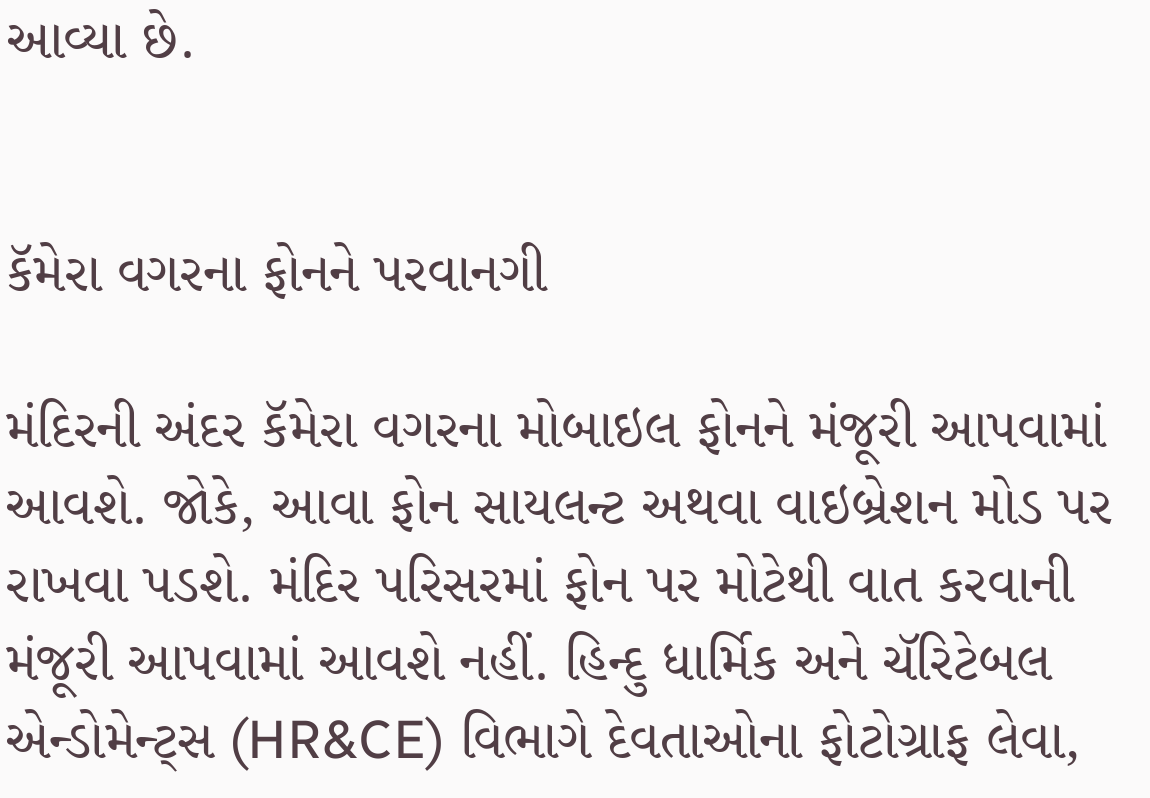આવ્યા છે.


કૅમેરા વગરના ફોનને પરવાનગી

મંદિરની અંદર કૅમેરા વગરના મોબાઇલ ફોનને મંજૂરી આપવામાં આવશે. જોકે, આવા ફોન સાયલન્ટ અથવા વાઇબ્રેશન મોડ પર રાખવા પડશે. મંદિર પરિસરમાં ફોન પર મોટેથી વાત કરવાની મંજૂરી આપવામાં આવશે નહીં. હિન્દુ ધાર્મિક અને ચૅરિટેબલ એન્ડોમેન્ટ્સ (HR&CE) વિભાગે દેવતાઓના ફોટોગ્રાફ લેવા,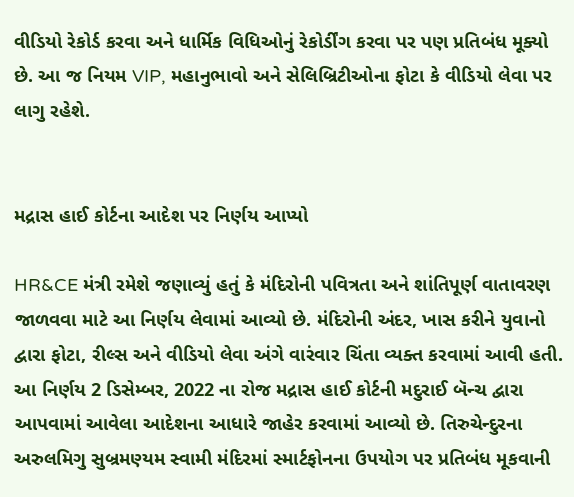વીડિયો રેકોર્ડ કરવા અને ધાર્મિક વિધિઓનું રેકોર્ડીંગ કરવા પર પણ પ્રતિબંધ મૂક્યો છે. આ જ નિયમ VIP, મહાનુભાવો અને સેલિબ્રિટીઓના ફોટા કે વીડિયો લેવા પર લાગુ રહેશે.


મદ્રાસ હાઈ કોર્ટના આદેશ પર નિર્ણય આપ્યો

HR&CE મંત્રી રમેશે જણાવ્યું હતું કે મંદિરોની પવિત્રતા અને શાંતિપૂર્ણ વાતાવરણ જાળવવા માટે આ નિર્ણય લેવામાં આવ્યો છે. મંદિરોની અંદર, ખાસ કરીને યુવાનો દ્વારા ફોટા, રીલ્સ અને વીડિયો લેવા અંગે વારંવાર ચિંતા વ્યક્ત કરવામાં આવી હતી. આ નિર્ણય 2 ડિસેમ્બર, 2022 ના રોજ મદ્રાસ હાઈ કોર્ટની મદુરાઈ બૅન્ચ દ્વારા આપવામાં આવેલા આદેશના આધારે જાહેર કરવામાં આવ્યો છે. તિરુચેન્દુરના અરુલમિગુ સુબ્રમણ્યમ સ્વામી મંદિરમાં સ્માર્ટફોનના ઉપયોગ પર પ્રતિબંધ મૂકવાની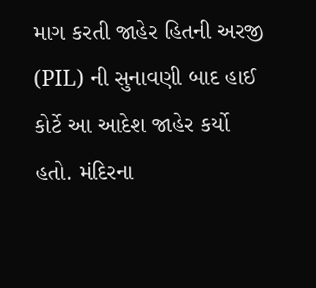માગ કરતી જાહેર હિતની અરજી (PIL) ની સુનાવણી બાદ હાઈ કોર્ટે આ આદેશ જાહેર કર્યો હતો. મંદિરના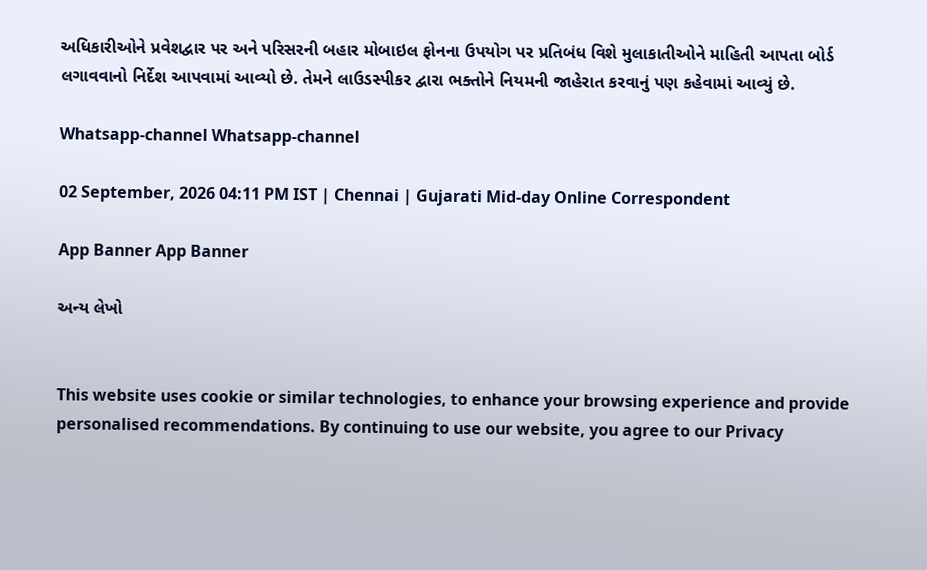અધિકારીઓને પ્રવેશદ્વાર પર અને પરિસરની બહાર મોબાઇલ ફોનના ઉપયોગ પર પ્રતિબંધ વિશે મુલાકાતીઓને માહિતી આપતા બોર્ડ લગાવવાનો નિર્દેશ આપવામાં આવ્યો છે. તેમને લાઉડસ્પીકર દ્વારા ભક્તોને નિયમની જાહેરાત કરવાનું પણ કહેવામાં આવ્યું છે.

Whatsapp-channel Whatsapp-channel

02 September, 2026 04:11 PM IST | Chennai | Gujarati Mid-day Online Correspondent

App Banner App Banner

અન્ય લેખો


This website uses cookie or similar technologies, to enhance your browsing experience and provide personalised recommendations. By continuing to use our website, you agree to our Privacy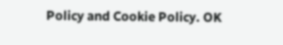Policy and Cookie Policy. OK